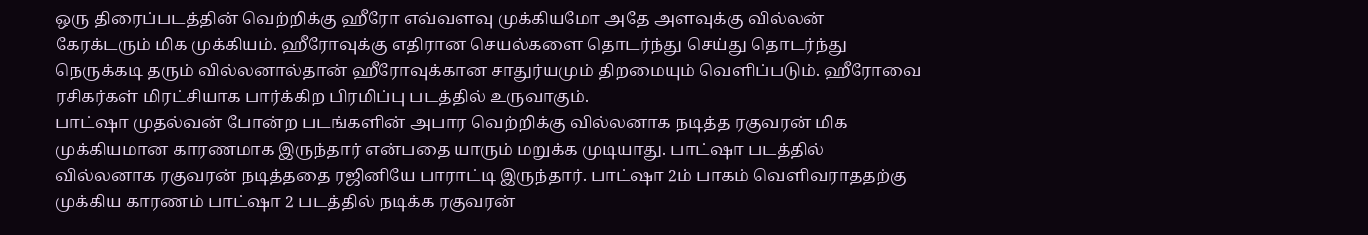ஒரு திரைப்படத்தின் வெற்றிக்கு ஹீரோ எவ்வளவு முக்கியமோ அதே அளவுக்கு வில்லன் கேரக்டரும் மிக முக்கியம். ஹீரோவுக்கு எதிரான செயல்களை தொடர்ந்து செய்து தொடர்ந்து நெருக்கடி தரும் வில்லனால்தான் ஹீரோவுக்கான சாதுர்யமும் திறமையும் வெளிப்படும். ஹீரோவை ரசிகர்கள் மிரட்சியாக பார்க்கிற பிரமிப்பு படத்தில் உருவாகும்.
பாட்ஷா முதல்வன் போன்ற படங்களின் அபார வெற்றிக்கு வில்லனாக நடித்த ரகுவரன் மிக முக்கியமான காரணமாக இருந்தார் என்பதை யாரும் மறுக்க முடியாது. பாட்ஷா படத்தில் வில்லனாக ரகுவரன் நடித்ததை ரஜினியே பாராட்டி இருந்தார். பாட்ஷா 2ம் பாகம் வெளிவராததற்கு முக்கிய காரணம் பாட்ஷா 2 படத்தில் நடிக்க ரகுவரன்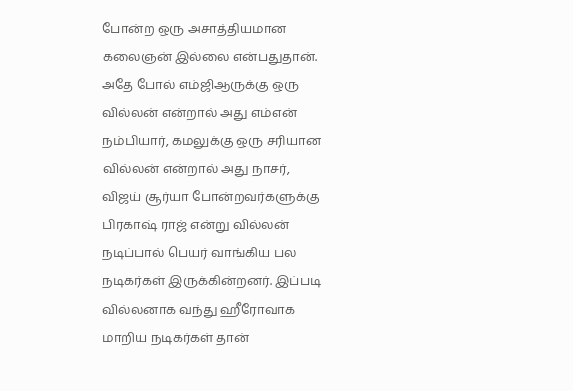போன்ற ஒரு அசாத்தியமான கலைஞன் இல்லை என்பதுதான்.
அதே போல் எம்ஜிஆருக்கு ஒரு வில்லன் என்றால் அது எம்என் நம்பியார், கமலுக்கு ஒரு சரியான வில்லன் என்றால் அது நாசர், விஜய் சூர்யா போன்றவர்களுக்கு பிரகாஷ் ராஜ் என்று வில்லன் நடிப்பால் பெயர் வாங்கிய பல நடிகர்கள் இருக்கின்றனர். இப்படி வில்லனாக வந்து ஹீரோவாக மாறிய நடிகர்கள் தான்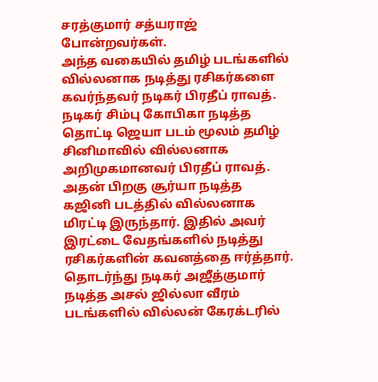சரத்குமார் சத்யராஜ் போன்றவர்கள்.
அந்த வகையில் தமிழ் படங்களில் வில்லனாக நடித்து ரசிகர்களை கவர்ந்தவர் நடிகர் பிரதீப் ராவத். நடிகர் சிம்பு கோபிகா நடித்த தொட்டி ஜெயா படம் மூலம் தமிழ் சினிமாவில் வில்லனாக அறிமுகமானவர் பிரதீப் ராவத். அதன் பிறகு சூர்யா நடித்த கஜினி படத்தில் வில்லனாக மிரட்டி இருந்தார். இதில் அவர் இரட்டை வேதங்களில் நடித்து ரசிகர்களின் கவனத்தை ஈர்த்தார்.
தொடர்ந்து நடிகர் அஜீத்குமார் நடித்த அசல் ஜில்லா வீரம் படங்களில் வில்லன் கேரக்டரில்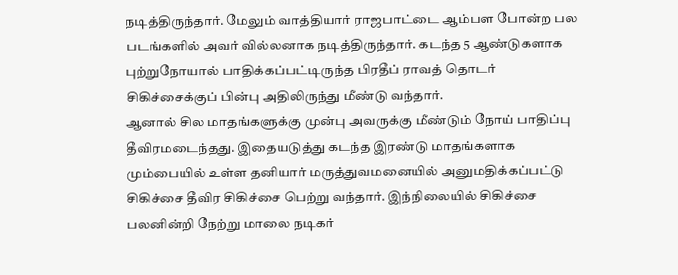நடித்திருந்தார். மேலும் வாத்தியார் ராஜபாட்டை ஆம்பள போன்ற பல படங்களில் அவர் வில்லனாக நடித்திருந்தார். கடந்த 5 ஆண்டுகளாக புற்றுநோயால் பாதிக்கப்பட்டிருந்த பிரதீப் ராவத் தொடர் சிகிச்சைக்குப் பின்பு அதிலிருந்து மீண்டு வந்தார்.
ஆனால் சில மாதங்களுக்கு முன்பு அவருக்கு மீண்டும் நோய் பாதிப்பு தீவிரமடைந்தது. இதையடுத்து கடந்த இரண்டு மாதங்களாக மும்பையில் உள்ள தனியார் மருத்துவமனையில் அனுமதிக்கப்பட்டு சிகிச்சை தீவிர சிகிச்சை பெற்று வந்தார். இந்நிலையில் சிகிச்சை பலனின்றி நேற்று மாலை நடிகர்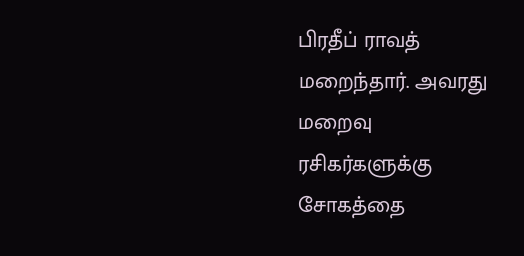பிரதீப் ராவத் மறைந்தார். அவரது மறைவு ரசிகர்களுக்கு சோகத்தை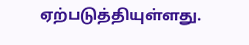ஏற்படுத்தியுள்ளது.